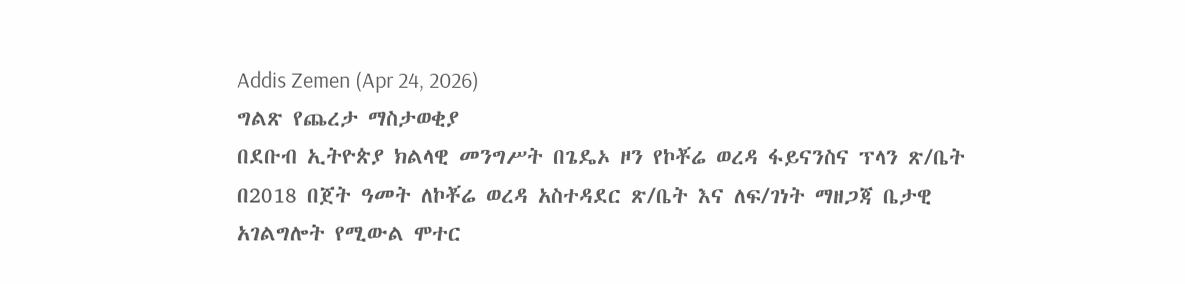Addis Zemen (Apr 24, 2026)
ግልጽ የጨረታ ማስታወቂያ
በደቡብ ኢትዮጵያ ክልላዊ መንግሥት በጌዴኦ ዞን የኮቾሬ ወረዳ ፋይናንስና ፕላን ጽ/ቤት በ2018 በጀት ዓመት ለኮቾሬ ወረዳ አስተዳደር ጽ/ቤት እና ለፍ/ገነት ማዘጋጃ ቤታዊ አገልግሎት የሚውል ሞተር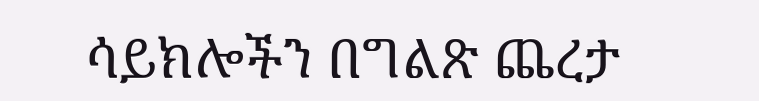ሳይክሎችን በግልጽ ጨረታ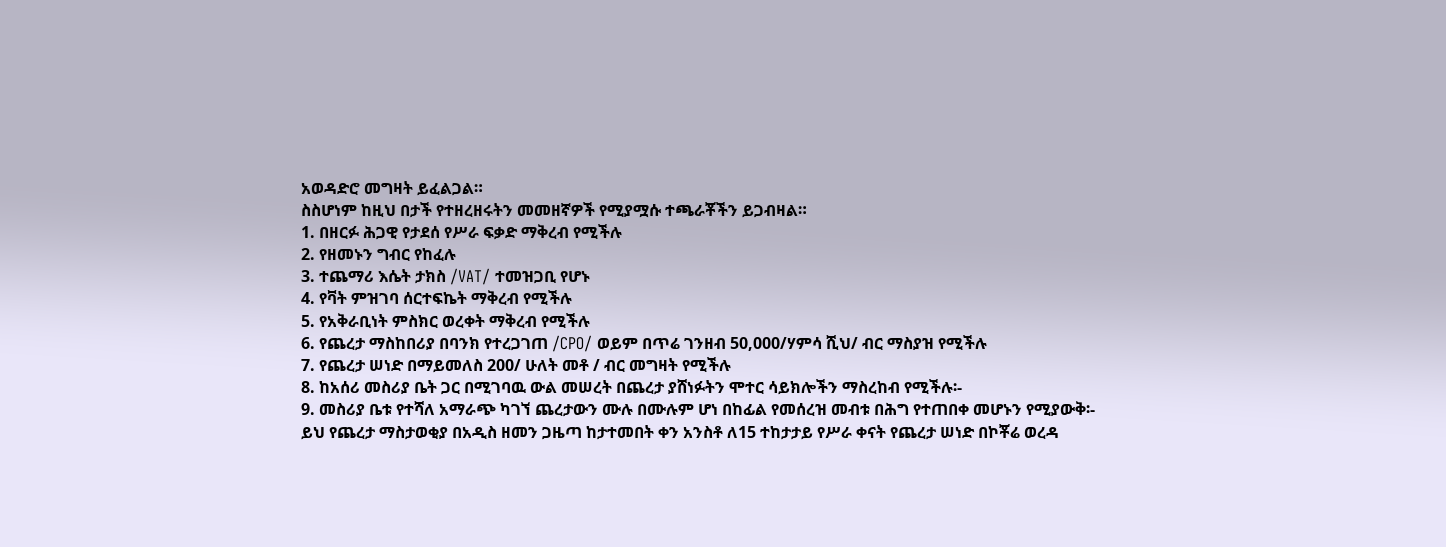አወዳድሮ መግዛት ይፈልጋል።
ስስሆነም ከዚህ በታች የተዘረዘሩትን መመዘኛዎች የሚያሟሱ ተጫራቾችን ይጋብዛል።
1. በዘርፉ ሕጋዊ የታደሰ የሥራ ፍቃድ ማቅረብ የሚችሉ
2. የዘመኑን ግብር የከፈሉ
3. ተጨማሪ እሴት ታክስ /VAT/ ተመዝጋቢ የሆኑ
4. የቫት ምዝገባ ሰርተፍኬት ማቅረብ የሚችሉ
5. የአቅራቢነት ምስክር ወረቀት ማቅረብ የሚችሉ
6. የጨረታ ማስከበሪያ በባንክ የተረጋገጠ /CPO/ ወይም በጥሬ ገንዘብ 50,000/ሃምሳ ሺህ/ ብር ማስያዝ የሚችሉ
7. የጨረታ ሠነድ በማይመለስ 200/ ሁለት መቶ / ብር መግዛት የሚችሉ
8. ከአሰሪ መስሪያ ቤት ጋር በሚገባዉ ውል መሠረት በጨረታ ያሸነፉትን ሞተር ሳይክሎችን ማስረከብ የሚችሉ፡-
9. መስሪያ ቤቱ የተሻለ አማራጭ ካገኘ ጨረታውን ሙሉ በሙሉም ሆነ በከፊል የመሰረዝ መብቱ በሕግ የተጠበቀ መሆኑን የሚያውቅ፡-
ይህ የጨረታ ማስታወቂያ በአዲስ ዘመን ጋዜጣ ከታተመበት ቀን አንስቶ ለ15 ተከታታይ የሥራ ቀናት የጨረታ ሠነድ በኮቾሬ ወረዳ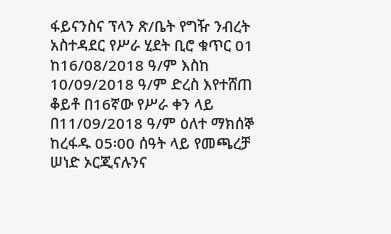ፋይናንስና ፕላን ጽ/ቤት የግዥ ንብረት አስተዳደር የሥራ ሂደት ቢሮ ቁጥር 01 ከ16/08/2018 ዓ/ም እስከ 10/09/2018 ዓ/ም ድረስ እየተሸጠ ቆይቶ በ16ኛው የሥራ ቀን ላይ በ11/09/2018 ዓ/ም ዕለተ ማክሰኞ ከረፋዱ 05፡00 ሰዓት ላይ የመጫረቻ ሠነድ ኦርጂናሉንና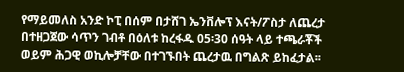የማይመለስ አንድ ኮፒ በሰም በታሸገ ኤንቨሎፕ እናት/ፖስታ ለጨረታ በተዘጋጀው ሳጥን ገብቶ በዕለቱ ከረፋዱ 05፡30 ሰዓት ላይ ተጫራቾች ወይም ሕጋዊ ወኪሎቻቸው በተገኙበት ጨረታዉ በግልጽ ይከፈታል፡፡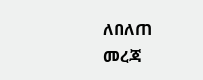ለበለጠ መረጃ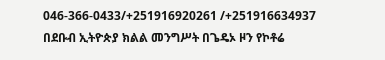046-366-0433/+251916920261 /+251916634937
በደቡብ ኢትዮጵያ ክልል መንግሥት በጌዴኦ ዞን የኮቶሬ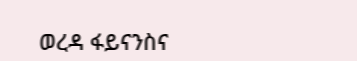ወረዳ ፋይናንስና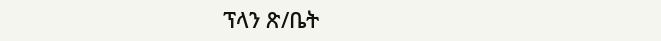ፕላን ጽ/ቤት